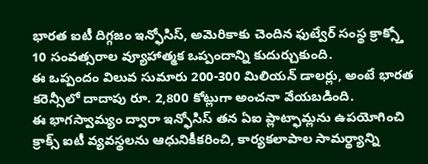భారత ఐటీ దిగ్గజం ఇన్ఫోసిస్, అమెరికాకు చెందిన ఫుట్వేర్ సంస్థ క్రాక్స్తో 10 సంవత్సరాల వ్యూహాత్మక ఒప్పందాన్ని కుదుర్చుకుంది.
ఈ ఒప్పందం విలువ సుమారు 200-300 మిలియన్ డాలర్లు, అంటే భారత కరెన్సీలో దాదాపు రూ. 2,800 కోట్లుగా అంచనా వేయబడింది.
ఈ భాగస్వామ్యం ద్వారా ఇన్ఫోసిస్ తన ఏఐ ప్లాట్ఫామ్లను ఉపయోగించి క్రాక్స్ ఐటీ వ్యవస్థలను ఆధునికీకరించి, కార్యకలాపాల సామర్థ్యాన్ని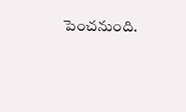పెంచనుంది.